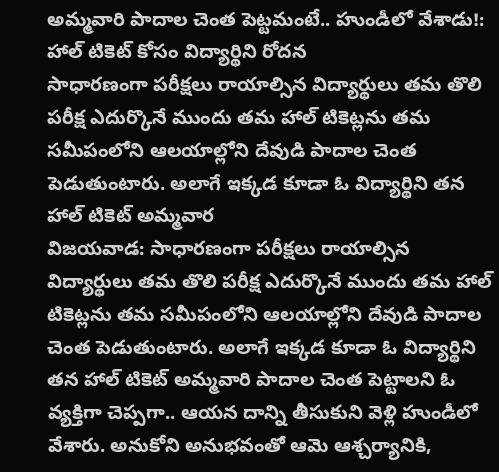అమ్మవారి పాదాల చెంత పెట్టమంటే.. హుండీలో వేశాడు!: హాల్ టికెట్ కోసం విద్యార్థిని రోదన
సాధారణంగా పరీక్షలు రాయాల్సిన విద్యార్థులు తమ తొలి పరీక్ష ఎదుర్కొనే ముందు తమ హాల్ టికెట్లను తమ సమీపంలోని ఆలయాల్లోని దేవుడి పాదాల చెంత పెడుతుంటారు. అలాగే ఇక్కడ కూడా ఓ విద్యార్థిని తన హాల్ టికెట్ అమ్మవార
విజయవాడ: సాధారణంగా పరీక్షలు రాయాల్సిన విద్యార్థులు తమ తొలి పరీక్ష ఎదుర్కొనే ముందు తమ హాల్ టికెట్లను తమ సమీపంలోని ఆలయాల్లోని దేవుడి పాదాల చెంత పెడుతుంటారు. అలాగే ఇక్కడ కూడా ఓ విద్యార్థిని తన హాల్ టికెట్ అమ్మవారి పాదాల చెంత పెట్టాలని ఓ వ్యక్తిగా చెప్పగా.. ఆయన దాన్ని తీసుకుని వెళ్లి హుండీలో వేశారు. అనుకోని అనుభవంతో ఆమె ఆశ్చర్యానికి,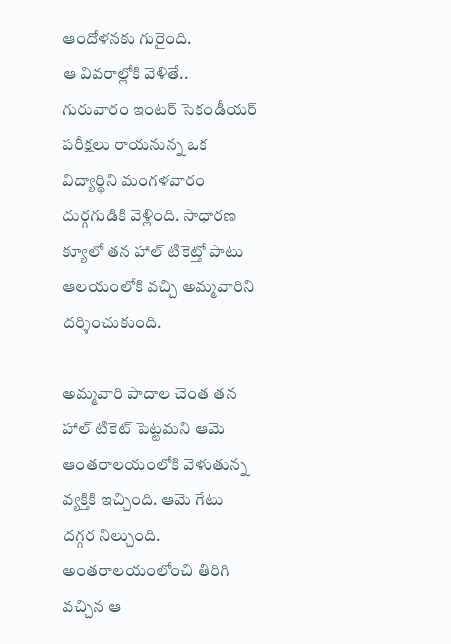ఆందోళనకు గురైంది.
ఆ వివరాల్లోకి వెళితే.. గురువారం ఇంటర్ సెకండీయర్ పరీక్షలు రాయనున్న ఒక విద్యార్థిని మంగళవారం దుర్గగుడికి వెళ్లింది. సాధారణ క్యూలో తన హాల్ టికెట్తో పాటు ఆలయంలోకి వచ్చి అమ్మవారిని దర్శించుకుంది.

అమ్మవారి పాదాల చెంత తన హాల్ టికెట్ పెట్టమని ఆమె ఆంతరాలయంలోకి వెళుతున్న వ్యక్తికి ఇచ్చింది. ఆమె గేటు దగ్గర నిల్చుంది. అంతరాలయంలోంచి తిరిగి వచ్చిన ఆ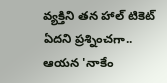వ్యక్తిని తన హాల్ టికెట్ ఏదని ప్రశ్నించగా.. ఆయన 'నాకేం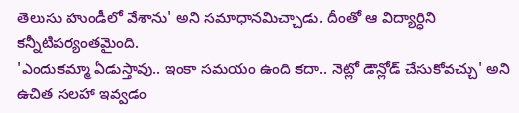తెలుసు హుండీలో వేశాను' అని సమాధానమిచ్చాడు. దీంతో ఆ విద్యార్ధిని కన్నీటిపర్యంతమైంది.
'ఎందుకమ్మా ఏడుస్తావు.. ఇంకా సమయం ఉంది కదా.. నెట్లో డౌన్లోడ్ చేసుకోవచ్చు' అని ఉచిత సలహా ఇవ్వడం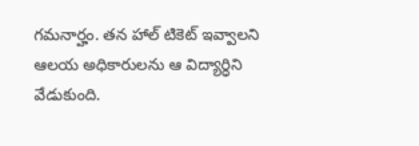గమనార్హం. తన హాల్ టికెట్ ఇవ్వాలని ఆలయ అధికారులను ఆ విద్యార్ధిని వేడుకుంది.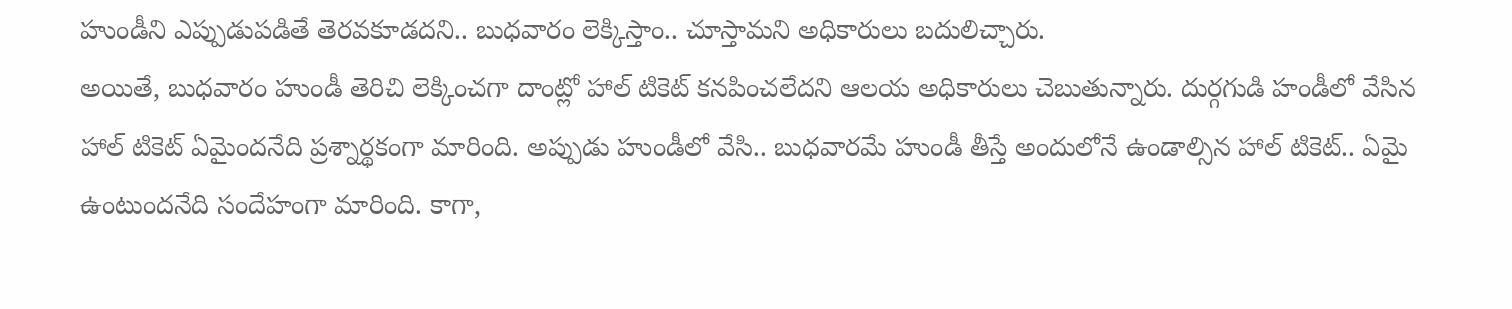హుండీని ఎప్పుడుపడితే తెరవకూడదని.. బుధవారం లెక్కిస్తాం.. చూస్తామని అధికారులు బదులిచ్చారు.
అయితే, బుధవారం హుండీ తెరిచి లెక్కించగా దాంట్లో హాల్ టికెట్ కనపించలేదని ఆలయ అధికారులు చెబుతున్నారు. దుర్గగుడి హండీలో వేసిన హాల్ టికెట్ ఏమైందనేది ప్రశ్నార్థకంగా మారింది. అప్పుడు హుండీలో వేసి.. బుధవారమే హుండీ తీస్తే అందులోనే ఉండాల్సిన హాల్ టికెట్.. ఏమై ఉంటుందనేది సందేహంగా మారింది. కాగా,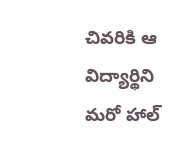చివరికి ఆ విద్యార్థిని మరో హాల్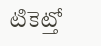టికెట్తో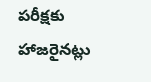పరీక్షకు హాజరైనట్లు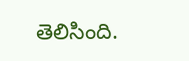తెలిసింది.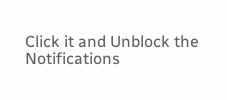Click it and Unblock the Notifications